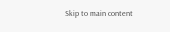Skip to main content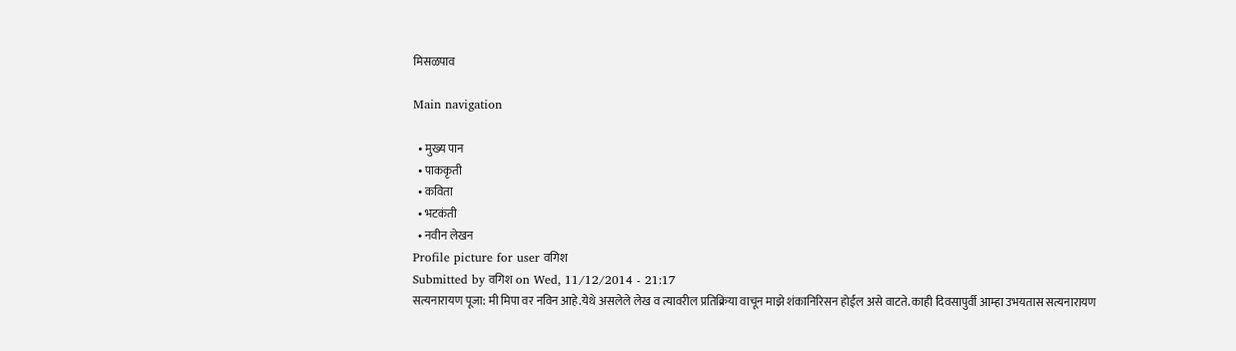मिसळपाव

Main navigation

  • मुख्य पान
  • पाककृती
  • कविता
  • भटकंती
  • नवीन लेखन
Profile picture for user वगिश
Submitted by वगिश on Wed, 11/12/2014 - 21:17
सत्यनारायण पूजा: मी मिपा वर नविन आहे.येथे असलेले लेख व त्यावरील प्रतिक्रिया वाचून माझे शंकानिरिसन होईल असे वाटते. काही दिवसापुर्वी आम्हा उभयतास सत्यनारायण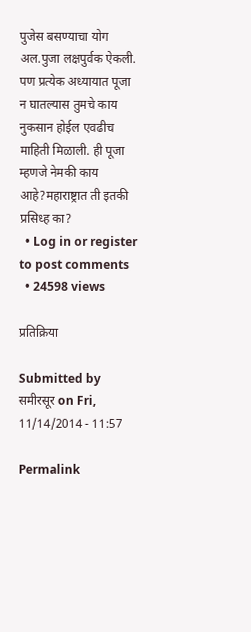पुजेस बसण्याचा योग अल.पुजा लक्षपुर्वक ऐकली. पण प्रत्येक अध्यायात पूजा न घातल्यास तुमचे काय नुकसान होईल एवढीच माहिती मिळाली. ही पूजा म्हणजे नेमकी काय आहे?महाराष्ट्रात ती इतकी प्रसिध्ह का?
  • Log in or register to post comments
  • 24598 views

प्रतिक्रिया

Submitted by समीरसूर on Fri, 11/14/2014 - 11:57

Permalink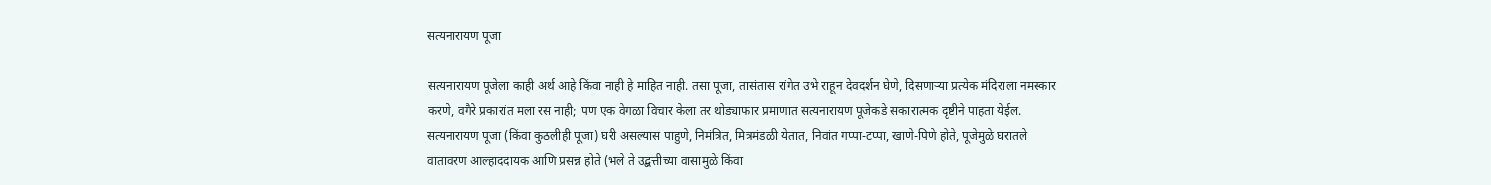सत्यनारायण पूजा

सत्यनारायण पूजेला काही अर्थ आहे किंवा नाही हे माहित नाही. तसा पूजा, तासंतास रांगेत उभे राहून देवदर्शन घेणे, दिसणार्‍या प्रत्येक मंदिराला नमस्कार करणे, वगैरे प्रकारांत मला रस नाही; पण एक वेगळा विचार केला तर थोड्याफार प्रमाणात सत्यनारायण पूजेकडे सकारात्मक दृष्टीने पाहता येईल. सत्यनारायण पूजा (किंवा कुठलीही पूजा) घरी असल्यास पाहुणे, निमंत्रित, मित्रमंडळी येतात, निवांत गप्पा-टप्पा, खाणे-पिणे होते, पूजेमुळे घरातले वातावरण आल्हाददायक आणि प्रसन्न होते (भले ते उद्बत्तीच्या वासामुळे किंवा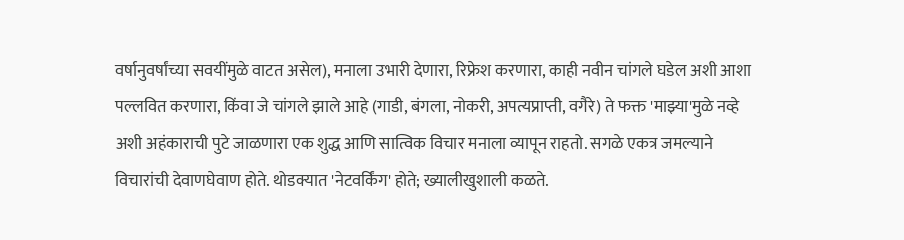वर्षानुवर्षांच्या सवयींमुळे वाटत असेल), मनाला उभारी देणारा, रिफ्रेश करणारा, काही नवीन चांगले घडेल अशी आशा पल्लवित करणारा, किंवा जे चांगले झाले आहे (गाडी, बंगला, नोकरी, अपत्यप्राप्ती, वगैरे) ते फक्त 'माझ्या'मुळे नव्हे अशी अहंकाराची पुटे जाळणारा एक शुद्ध आणि सात्विक विचार मनाला व्यापून राहतो. सगळे एकत्र जमल्याने विचारांची देवाणघेवाण होते. थोडक्यात 'नेटवर्किंग' होते; ख्यालीखुशाली कळते.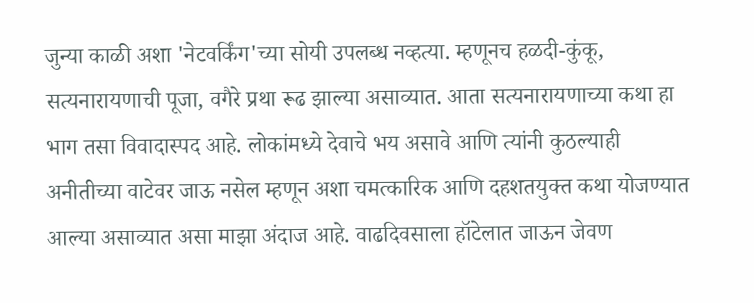जुन्या काळी अशा 'नेटवर्किंग'च्या सोयी उपलब्ध नव्हत्या. म्हणूनच हळदी-कुंकू, सत्यनारायणाची पूजा, वगैरे प्रथा रूढ झाल्या असाव्यात. आता सत्यनारायणाच्या कथा हा भाग तसा विवादास्पद आहे. लोकांमध्ये देवाचे भय असावे आणि त्यांनी कुठल्याही अनीतीच्या वाटेवर जाऊ नसेल म्हणून अशा चमत्कारिक आणि दहशतयुक्त कथा योजण्यात आल्या असाव्यात असा माझा अंदाज आहे. वाढदिवसाला हॉटेलात जाऊन जेवण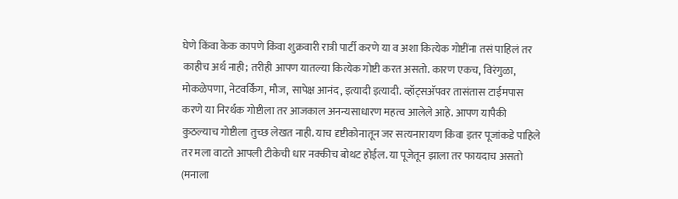घेणे किंवा केक कापणे किंवा शुक्रवारी रात्री पार्टी करणे या व अशा कित्येक गोष्टींना तसं पाहिलं तर काहीच अर्थ नाही; तरीही आपण यातल्या कित्येक गोष्टी करत असतो. कारण एकच, विरंगुळा, मोकळेपणा, नेटवर्किंग, मौज, सापेक्ष आनंद, इत्यादी इत्यादी. व्हॉट्सअ‍ॅपवर तासंतास टाईमपास करणे या निरर्थक गोष्टीला तर आजकाल अनन्यसाधारण महत्व आलेले आहे. आपण यापैकी कुठल्याच गोष्टीला तुच्छ लेखत नाही. याच दृष्टीकोनातून जर सत्यनारायण किंवा इतर पूजांकडे पाहिले तर मला वाटते आपली टीकेची धार नक्कीच बोथट होईल. या पूजेतून झाला तर फायदाच असतो (मनाला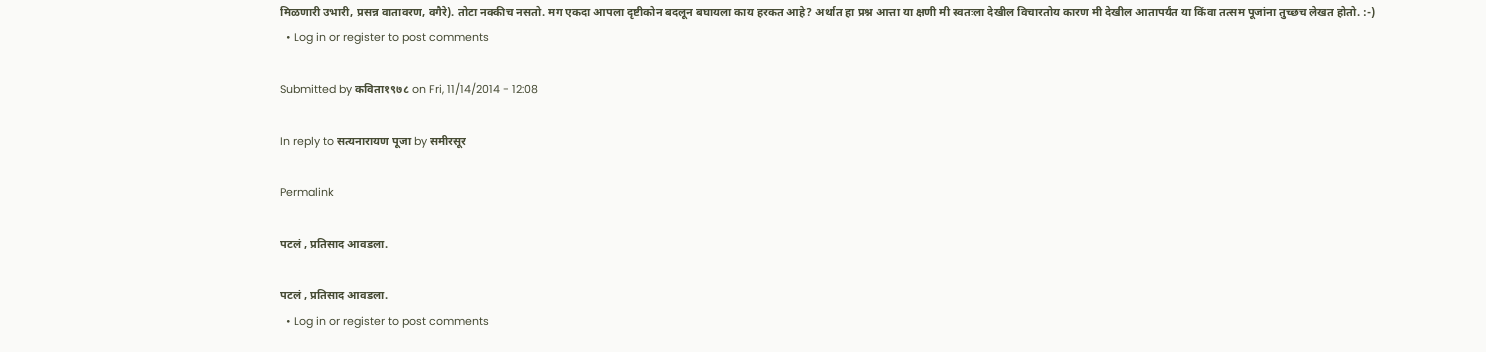मिळणारी उभारी, प्रसन्न वातावरण, वगैरे). तोटा नक्कीच नसतो. मग एकदा आपला दृष्टीकोन बदलून बघायला काय हरकत आहे? अर्थात हा प्रश्न आत्ता या क्षणी मी स्वतःला देखील विचारतोय कारण मी देखील आतापर्यंत या किंवा तत्सम पूजांना तुच्छच लेखत होतो. :-)
  • Log in or register to post comments

Submitted by कविता१९७८ on Fri, 11/14/2014 - 12:08

In reply to सत्यनारायण पूजा by समीरसूर

Permalink

पटलं , प्रतिसाद आवडला.

पटलं , प्रतिसाद आवडला.
  • Log in or register to post comments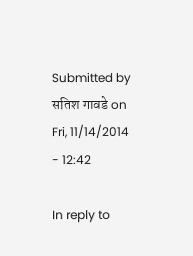Submitted by सतिश गावडे on Fri, 11/14/2014 - 12:42

In reply to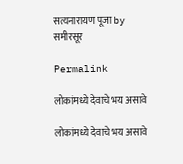सत्यनारायण पूजा by समीरसूर

Permalink

लोकांमध्ये देवाचे भय असावे

लोकांमध्ये देवाचे भय असावे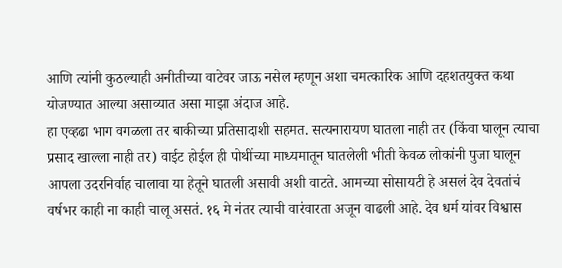आणि त्यांनी कुठल्याही अनीतीच्या वाटेवर जाऊ नसेल म्हणून अशा चमत्कारिक आणि दहशतयुक्त कथा योजण्यात आल्या असाव्यात असा माझा अंदाज आहे.
हा एव्हढा भाग वगळला तर बाकीच्या प्रतिसादाशी सहमत. सत्यनारायण घातला नाही तर (किंवा घालून त्याचा प्रसाद खाल्ला नाही तर) वाईट होईल ही पोथींच्या माध्यमातून घातलेली भीती केवळ लोकांनी पुजा घालून आपला उदरनिर्वाह चालावा या हेतूने घातली असावी अशी वाटते. आमच्या सोसायटी हे असलं देव देवतांचं वर्षभर काही ना काही चालू असतं. १६ मे नंतर त्याची वारंवारता अजून वाढली आहे. देव धर्म यांवर विश्वास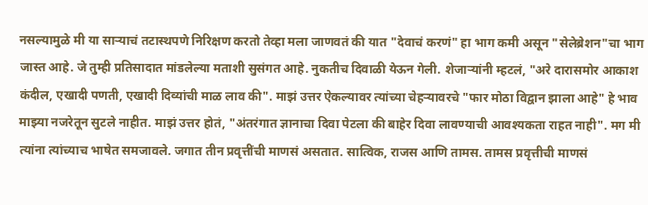नसल्यामुळे मी या सार्‍याचं तटास्थपणे निरिक्षण करतो तेव्हा मला जाणवतं की यात "देवाचं करणं" हा भाग कमी असून "सेलेब्रेशन"चा भाग जास्त आहे. जे तुम्ही प्रतिसादात मांडलेल्या मताशी सुसंगत आहे. नुकतीच दिवाळी येऊन गेली. शेजार्‍यांनी म्हटलं, "अरे दारासमोर आकाश कंदील, एखादी पणती, एखादी दिव्यांची माळ लाव की". माझं उत्तर ऐकल्यावर त्यांच्या चेहर्‍यावरचे "फार मोठा विद्वान झाला आहे" हे भाव माझ्या नजरेतून सुटले नाहीत. माझं उत्तर होतं, "अंतरंगात ज्ञानाचा दिवा पेटला की बाहेर दिवा लावण्याची आवश्यकता राहत नाही". मग मी त्यांना त्यांच्याच भाषेत समजावले. जगात तीन प्रवृत्तींची माणसं असतात. सात्विक, राजस आणि तामस. तामस प्रवृत्तीची माणसं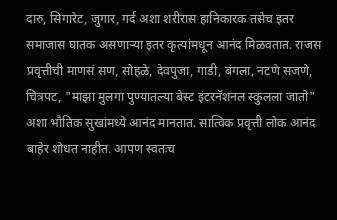दारु, सिगारेट, जुगार, गर्द अशा शरीरास हानिकारक तसेच इतर समाजास घातक असणार्‍या इतर कृत्यांमधून आनंद मिळवतात. राजस प्रवृत्तीची माणसं सण, सोहळे, देवपुजा, गाडी, बंगला, नटणे सजणे, चित्रपट, "माझा मुलगा पुण्यातल्या बेस्ट इंटरनॅशनल स्कुलला जातो" अशा भौतिक सुखांमध्ये आनंद मानतात. सात्विक प्रवृत्ती लोक आनंद बाहेर शोधत नाहीत. आपण स्वतःच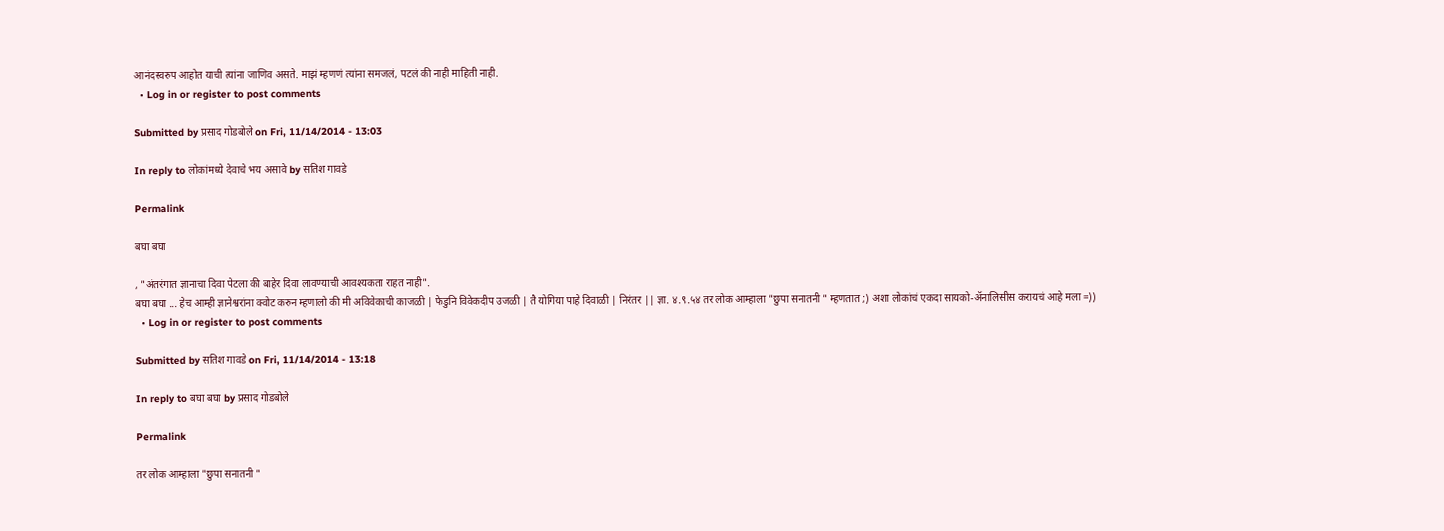आनंदस्वरुप आहोत याची त्यांना जाणिव असते. माझं म्हणणं त्यांना समजलं, पटलं की नाही माहिती नाही.
  • Log in or register to post comments

Submitted by प्रसाद गोडबोले on Fri, 11/14/2014 - 13:03

In reply to लोकांमध्ये देवाचे भय असावे by सतिश गावडे

Permalink

बघा बघा

, "अंतरंगात ज्ञानाचा दिवा पेटला की बाहेर दिवा लावण्याची आवश्यकता राहत नाही".
बघा बघा ... हेच आम्ही ज्ञानेश्वरांना क्वोट करुन म्हणालो की मी अविवेकाची काजळी | फेडुनि विवेकदीप उजळी | तै योगिया पाहे दिवाळी | निरंतर || ज्ञा. ४.९.५४ तर लोक आम्हाला "छुपा सनातनी " म्हणतात ;) अशा लोकांचं एकदा सायको-अ‍ॅनालिसीस करायचं आहे मला =))
  • Log in or register to post comments

Submitted by सतिश गावडे on Fri, 11/14/2014 - 13:18

In reply to बघा बघा by प्रसाद गोडबोले

Permalink

तर लोक आम्हाला "छुपा सनातनी "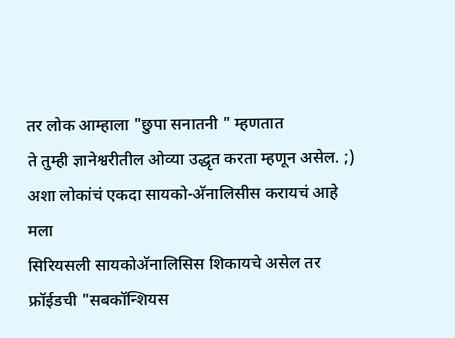तर लोक आम्हाला "छुपा सनातनी " म्हणतात
ते तुम्ही ज्ञानेश्वरीतील ओव्या उद्धृत करता म्हणून असेल. ;)
अशा लोकांचं एकदा सायको-अ‍ॅनालिसीस करायचं आहे मला
सिरियसली सायकोअ‍ॅनालिसिस शिकायचे असेल तर फ्रॉईडची "सबकॉन्शियस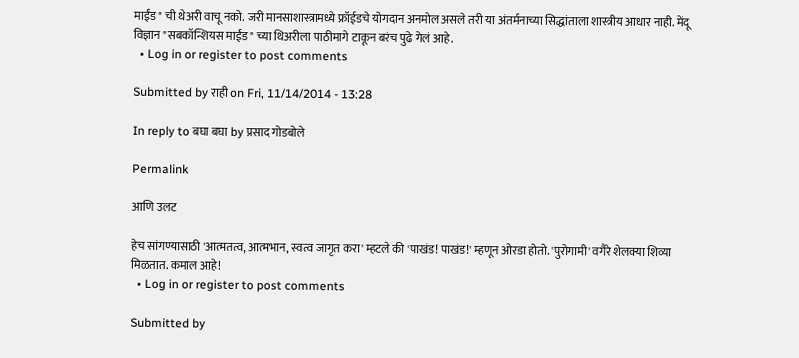माईंड" ची थेअरी वाचू नको. जरी मानसाशास्त्रामध्ये फ्रॉईडचे योगदान अनमोल असले तरी या अंतर्मनाच्या सिद्धांताला शास्त्रीय आधार नाही. मेंदू विज्ञान "सबकॉन्शियस माईंड" च्या थिअरीला पाठीमागे टाकून बरंच पुढे गेलं आहे.
  • Log in or register to post comments

Submitted by राही on Fri, 11/14/2014 - 13:28

In reply to बघा बघा by प्रसाद गोडबोले

Permalink

आणि उलट

हेच सांगण्यासाठी 'आत्मतत्व, आत्मभान, स्वत्व जागृत करा' म्हटले की 'पाखंड! पाखंड!' म्हणून ओरडा होतो. 'पुरोगामी' वगैरे शेलक्या शिव्या मिळतात. कमाल आहे!
  • Log in or register to post comments

Submitted by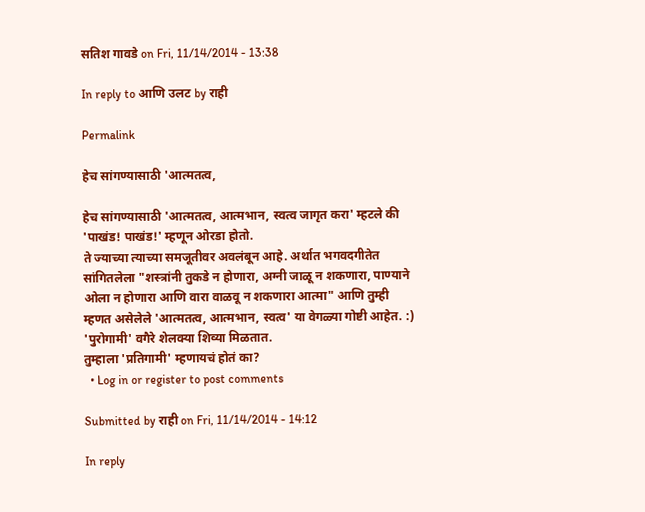सतिश गावडे on Fri, 11/14/2014 - 13:38

In reply to आणि उलट by राही

Permalink

हेच सांगण्यासाठी 'आत्मतत्व,

हेच सांगण्यासाठी 'आत्मतत्व, आत्मभान, स्वत्व जागृत करा' म्हटले की 'पाखंड! पाखंड!' म्हणून ओरडा होतो.
ते ज्याच्या त्याच्या समजूतीवर अवलंबून आहे. अर्थात भगवदगीतेत सांगितलेला "शस्त्रांनी तुकडे न होणारा, अग्नी जाळू न शकणारा, पाण्याने ओला न होणारा आणि वारा वाळवू न शकणारा आत्मा" आणि तुम्ही म्हणत असेलेले 'आत्मतत्व, आत्मभान, स्वत्व' या वेगळ्या गोष्टी आहेत. :)
'पुरोगामी' वगैरे शेलक्या शिव्या मिळतात.
तुम्हाला 'प्रतिगामी' म्हणायचं होतं का?
  • Log in or register to post comments

Submitted by राही on Fri, 11/14/2014 - 14:12

In reply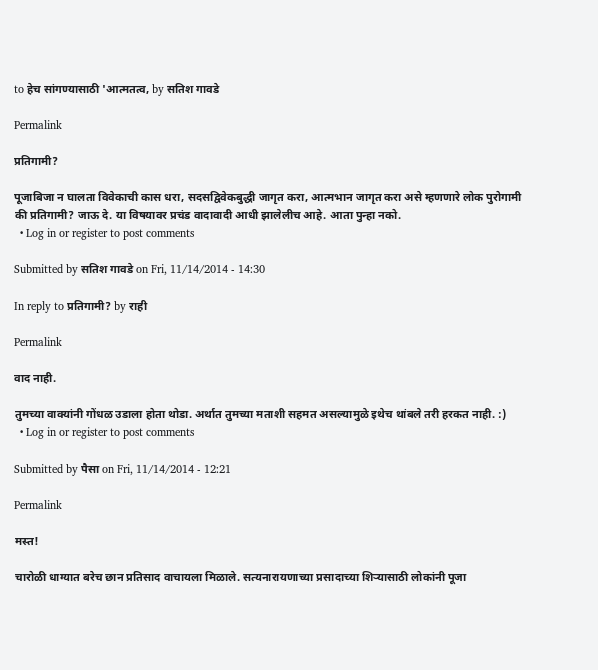to हेच सांगण्यासाठी 'आत्मतत्व, by सतिश गावडे

Permalink

प्रतिगामी?

पूजाबिजा न घालता विवेकाची कास धरा, सदसद्विवेकबुद्धी जागृत करा, आत्मभान जागृत करा असे म्हणणारे लोक पुरोगामी की प्रतिगामी? जाऊ दे. या विषयावर प्रचंड वादावादी आधी झालेलीच आहे. आता पुन्हा नको.
  • Log in or register to post comments

Submitted by सतिश गावडे on Fri, 11/14/2014 - 14:30

In reply to प्रतिगामी? by राही

Permalink

वाद नाही.

तुमच्या वाक्यांनी गोंधळ उडाला होता थोडा. अर्थात तुमच्या मताशी सहमत असल्यामुळे इथेच थांबले तरी हरकत नाही. :)
  • Log in or register to post comments

Submitted by पैसा on Fri, 11/14/2014 - 12:21

Permalink

मस्त!

चारोळी धाग्यात बरेच छान प्रतिसाद वाचायला मिळाले. सत्यनारायणाच्या प्रसादाच्या शिर्‍यासाठी लोकांनी पूजा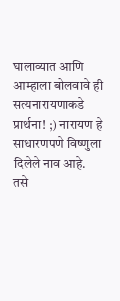घालाव्यात आणि आम्हाला बोलवावे ही सत्यनारायणाकडे प्रार्थना! ;) नारायण हे साधारणपणे विष्णुला दिलेले नाव आहे. तसे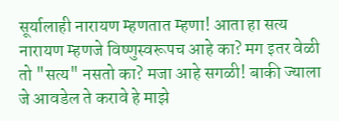सूर्यालाही नारायण म्हणतात म्हणा! आता हा सत्य नारायण म्हणजे विष्णुस्वरूपच आहे का? मग इतर वेळी तो "सत्य" नसतो का? मजा आहे सगळी! बाकी ज्याला जे आवडेल ते करावे हे माझे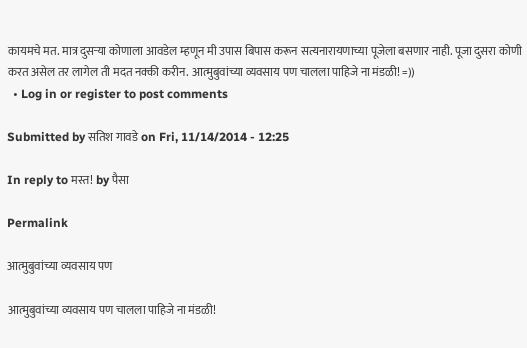कायमचे मत. मात्र दुसर्‍या कोणाला आवडेल म्हणून मी उपास बिपास करून सत्यनारायणाच्या पूजेला बसणार नाही. पूजा दुसरा कोणी करत असेल तर लागेल ती मदत नक्की करीन. आत्मुबुवांच्या व्यवसाय पण चालला पाहिजे ना मंडळी! =))
  • Log in or register to post comments

Submitted by सतिश गावडे on Fri, 11/14/2014 - 12:25

In reply to मस्त! by पैसा

Permalink

आत्मुबुवांच्या व्यवसाय पण

आत्मुबुवांच्या व्यवसाय पण चालला पाहिजे ना मंडळी!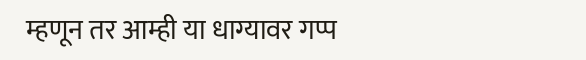म्हणून तर आम्ही या धाग्यावर गप्प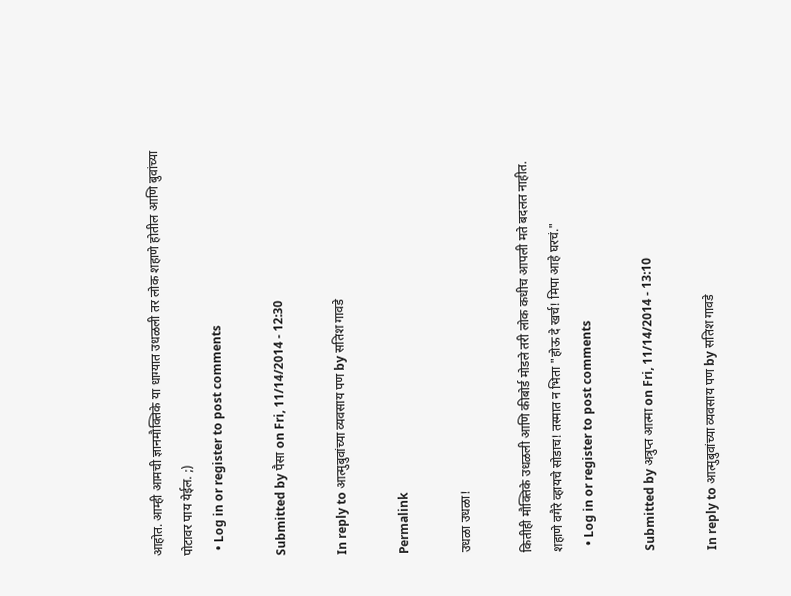आहोत. आम्ही आमची ज्ञानमौक्तिके या धाग्यात उधळली तर लोक शहाणे होतील आणि बुवांच्या पोटावर पाय येईल. ;)
  • Log in or register to post comments

Submitted by पैसा on Fri, 11/14/2014 - 12:30

In reply to आत्मुबुवांच्या व्यवसाय पण by सतिश गावडे

Permalink

उधळा उधळा!

कितीही मौक्तिके उधळली आणि कीबोर्ड मोडले तरी लोक कधीच आपली मते बदलत नाहीत. शहाणे वगैरे व्हायचे सोडाच! तस्मात न भिता "होऊ दे खर्च! मिपा आहे घरचं."
  • Log in or register to post comments

Submitted by अत्रुप्त आत्मा on Fri, 11/14/2014 - 13:10

In reply to आत्मुबुवांच्या व्यवसाय पण by सतिश गावडे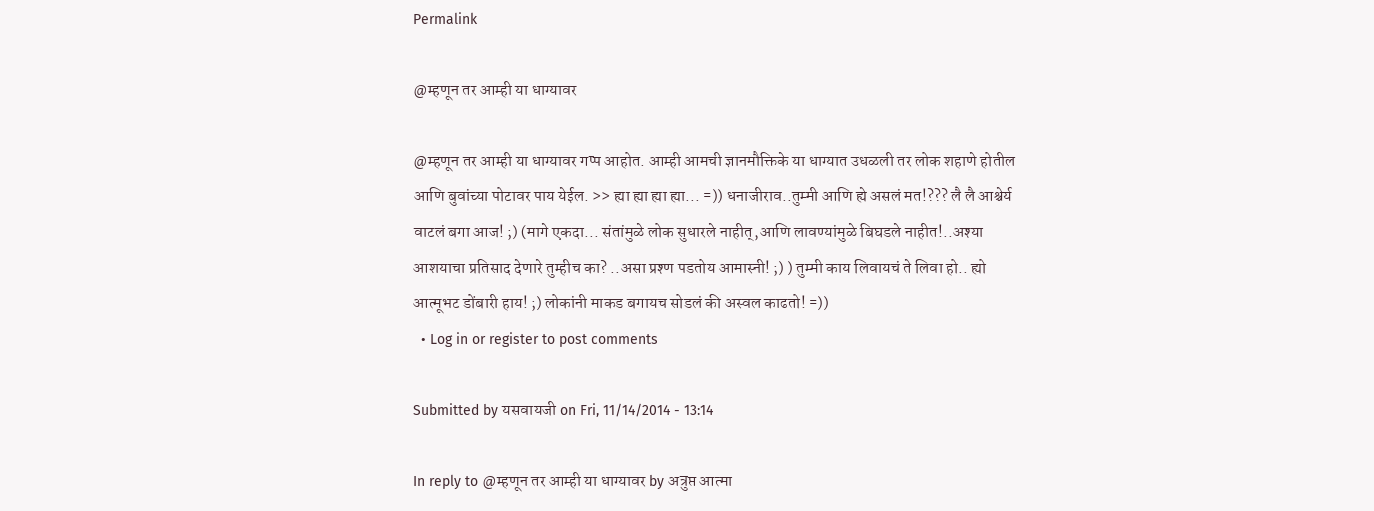Permalink

@म्हणून तर आम्ही या धाग्यावर

@म्हणून तर आम्ही या धाग्यावर गप्प आहोत. आम्ही आमची ज्ञानमौक्तिके या धाग्यात उधळली तर लोक शहाणे होतील आणि बुवांच्या पोटावर पाय येईल. >> ह्या ह्या ह्या ह्या... =)) धनाजीराव..तुम्मी आणि ह्ये असलं मत!??? लै लै आश्चेर्य वाटलं बगा आज! ;) (मागे एकदा... संतांमुळे लोक सुधारले नाहीत्,आणि लावण्यांमुळे बिघडले नाहीत!..अश्या आशयाचा प्रतिसाद देणारे तुम्हीच का? ..असा प्रश्ण पडतोय आमास्नी! ;) ) तुम्मी काय लिवायचं ते लिवा हो.. ह्यो आत्मूभट डोंबारी हाय! ;) लोकांनी माकड बगायच सोडलं की अस्वल काढतो! =))
  • Log in or register to post comments

Submitted by यसवायजी on Fri, 11/14/2014 - 13:14

In reply to @म्हणून तर आम्ही या धाग्यावर by अत्रुप्त आत्मा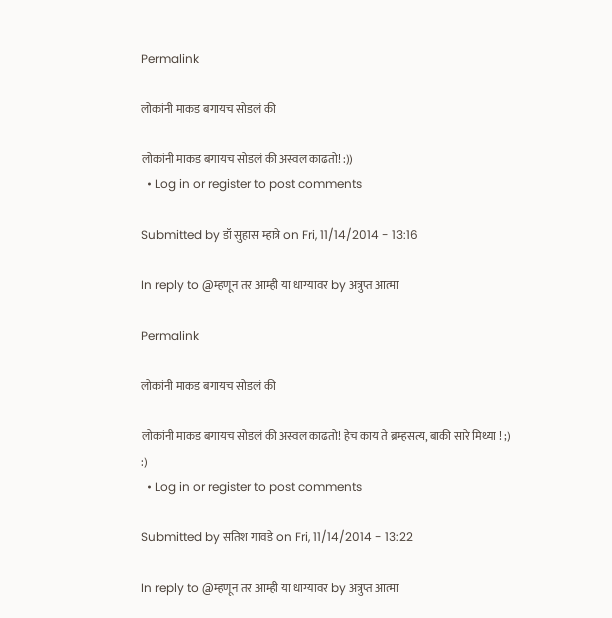Permalink

लोकांनी माकड बगायच सोडलं की

लोकांनी माकड बगायच सोडलं की अस्वल काढतो! :))
  • Log in or register to post comments

Submitted by डॉ सुहास म्हात्रे on Fri, 11/14/2014 - 13:16

In reply to @म्हणून तर आम्ही या धाग्यावर by अत्रुप्त आत्मा

Permalink

लोकांनी माकड बगायच सोडलं की

लोकांनी माकड बगायच सोडलं की अस्वल काढतो! हेच काय ते ब्रम्हसत्य, बाकी सारे मिथ्या ! ;) :)
  • Log in or register to post comments

Submitted by सतिश गावडे on Fri, 11/14/2014 - 13:22

In reply to @म्हणून तर आम्ही या धाग्यावर by अत्रुप्त आत्मा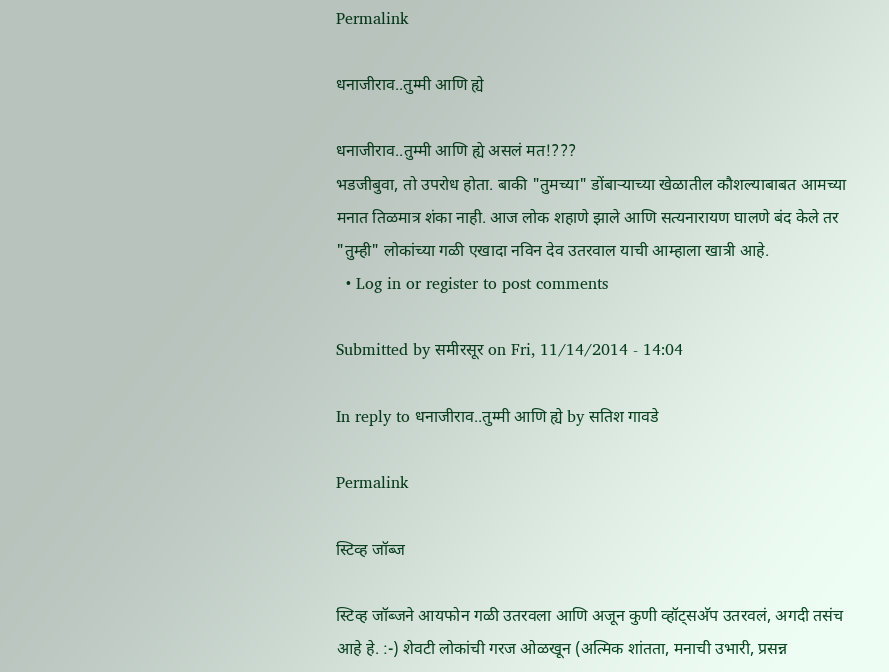Permalink

धनाजीराव..तुम्मी आणि ह्ये

धनाजीराव..तुम्मी आणि ह्ये असलं मत!???
भडजीबुवा, तो उपरोध होता. बाकी "तुमच्या" डोंबार्‍याच्या खेळातील कौशल्याबाबत आमच्या मनात तिळमात्र शंका नाही. आज लोक शहाणे झाले आणि सत्यनारायण घालणे बंद केले तर "तुम्ही" लोकांच्या गळी एखादा नविन देव उतरवाल याची आम्हाला खात्री आहे.
  • Log in or register to post comments

Submitted by समीरसूर on Fri, 11/14/2014 - 14:04

In reply to धनाजीराव..तुम्मी आणि ह्ये by सतिश गावडे

Permalink

स्टिव्ह जॉब्ज

स्टिव्ह जॉब्जने आयफोन गळी उतरवला आणि अजून कुणी व्हॉट्सअ‍ॅप उतरवलं, अगदी तसंच आहे हे. :-) शेवटी लोकांची गरज ओळखून (अत्मिक शांतता, मनाची उभारी, प्रसन्न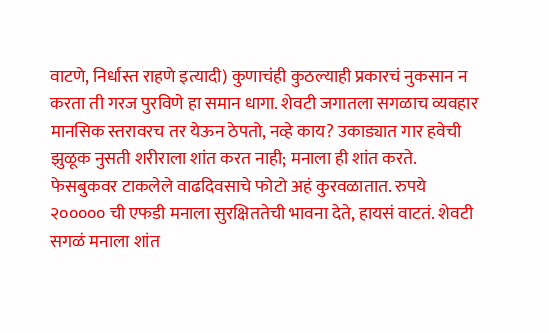वाटणे, निर्धास्त राहणे इत्यादी) कुणाचंही कुठल्याही प्रकारचं नुकसान न करता ती गरज पुरविणे हा समान धागा. शेवटी जगातला सगळाच व्यवहार मानसिक स्तरावरच तर येऊन ठेपतो, नव्हे काय? उकाड्यात गार हवेची झुळूक नुसती शरीराला शांत करत नाही; मनाला ही शांत करते. फेसबुकवर टाकलेले वाढदिवसाचे फोटो अहं कुरवळातात. रुपये २००००० ची एफडी मनाला सुरक्षिततेची भावना देते, हायसं वाटतं. शेवटी सगळं मनाला शांत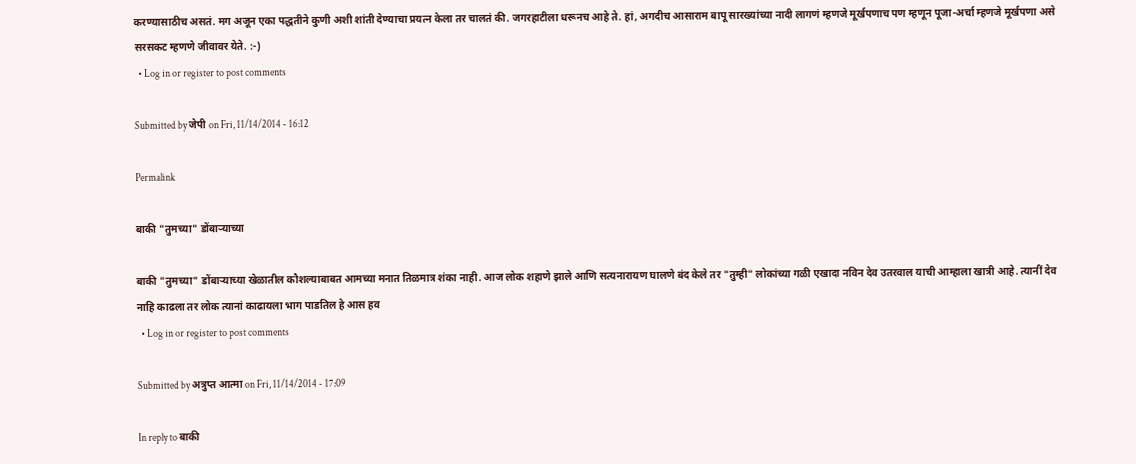करण्यासाठीच असतं. मग अजून एका पद्धतीने कुणी अशी शांती देण्याचा प्रयत्न केला तर चालतं की. जगरहाटीला धरूनच आहे ते. हां, अगदीच आसाराम बापू सारख्यांच्या नादी लागणं म्हणजे मूर्खपणाच पण म्हणून पूजा-अर्चा म्हणजे मूर्खपणा असे सरसकट म्हणणे जीवावर येते. :-)
  • Log in or register to post comments

Submitted by जेपी on Fri, 11/14/2014 - 16:12

Permalink

बाकी "तुमच्या" डोंबार्‍याच्या

बाकी "तुमच्या" डोंबार्‍याच्या खेळातील कौशल्याबाबत आमच्या मनात तिळमात्र शंका नाही. आज लोक शहाणे झाले आणि सत्यनारायण घालणे बंद केले तर "तुम्ही" लोकांच्या गळी एखादा नविन देव उतरवाल याची आम्हाला खात्री आहे. त्यानीं देव नाहि काढला तर लोक त्यानां काढायला भाग पाडतिल हे आस हव
  • Log in or register to post comments

Submitted by अत्रुप्त आत्मा on Fri, 11/14/2014 - 17:09

In reply to बाकी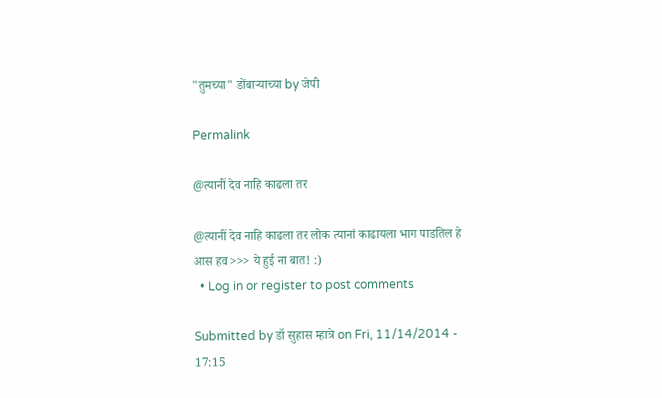"तुमच्या" डोंबार्‍याच्या by जेपी

Permalink

@त्यानीं देव नाहि काढला तर

@त्यानीं देव नाहि काढला तर लोक त्यानां काढायला भाग पाडतिल हे आस हव>>> ये हुई ना बात! :)
  • Log in or register to post comments

Submitted by डॉ सुहास म्हात्रे on Fri, 11/14/2014 - 17:15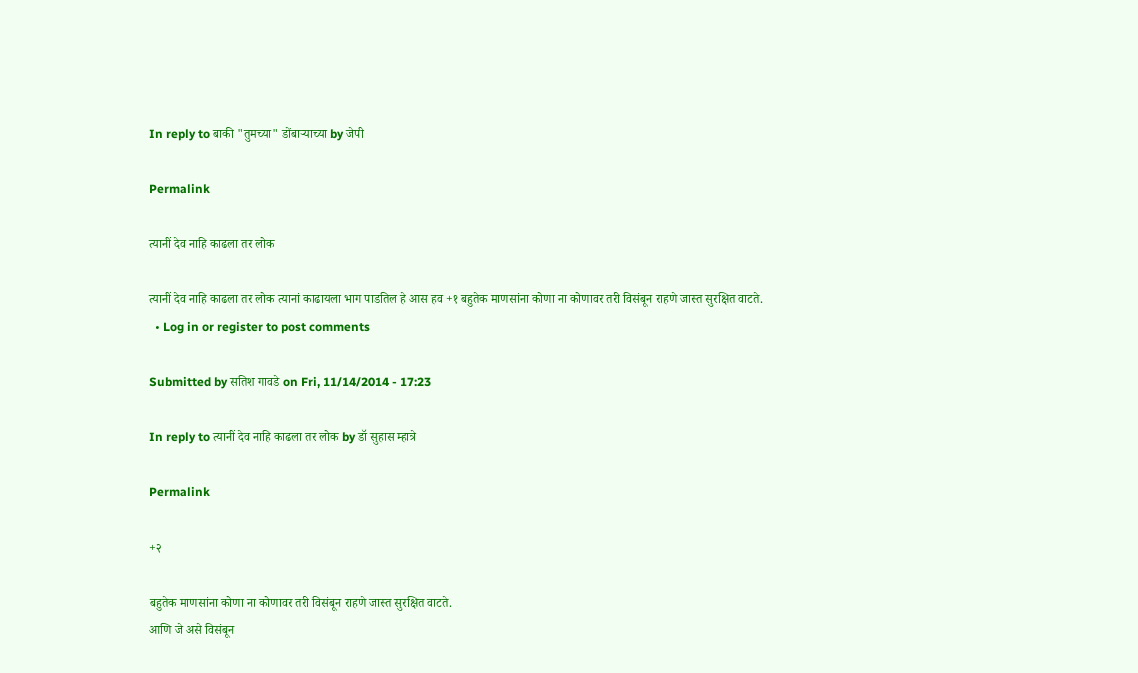In reply to बाकी "तुमच्या" डोंबार्‍याच्या by जेपी

Permalink

त्यानीं देव नाहि काढला तर लोक

त्यानीं देव नाहि काढला तर लोक त्यानां काढायला भाग पाडतिल हे आस हव +१ बहुतेक माणसांना कोणा ना कोणावर तरी विसंबून राहणे जास्त सुरक्षित वाटते.
  • Log in or register to post comments

Submitted by सतिश गावडे on Fri, 11/14/2014 - 17:23

In reply to त्यानीं देव नाहि काढला तर लोक by डॉ सुहास म्हात्रे

Permalink

+२

बहुतेक माणसांना कोणा ना कोणावर तरी विसंबून राहणे जास्त सुरक्षित वाटते.
आणि जे असे विसंबून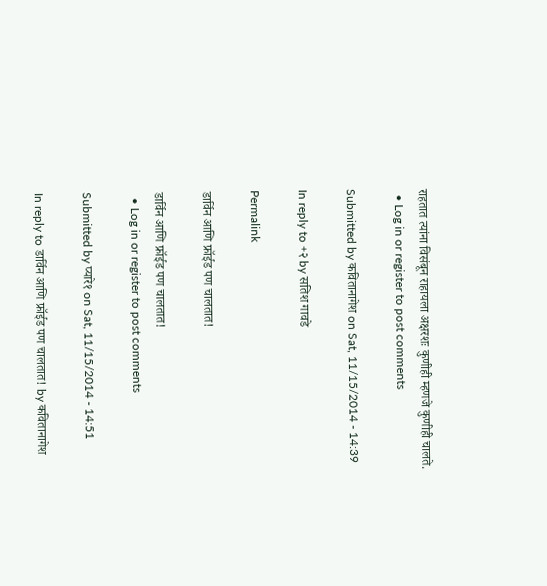राहतात त्यांना विसंबून राहायला अक्षरशः कुणीही म्हणजे कुणीही चालते.
  • Log in or register to post comments

Submitted by कवितानागेश on Sat, 11/15/2014 - 14:39

In reply to +२ by सतिश गावडे

Permalink

डार्विन आणि फ्रॉईड पण चालतात!

डार्विन आणि फ्रॉईड पण चालतात!
  • Log in or register to post comments

Submitted by प्यारे१ on Sat, 11/15/2014 - 14:51

In reply to डार्विन आणि फ्रॉईड पण चालतात! by कवितानागेश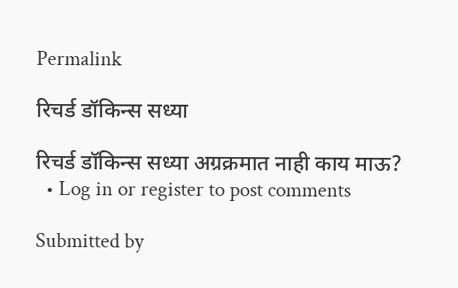Permalink

रिचर्ड डॉकिन्स सध्या

रिचर्ड डॉकिन्स सध्या अग्रक्रमात नाही काय माऊ?
  • Log in or register to post comments

Submitted by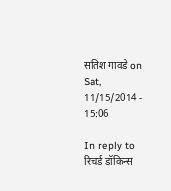सतिश गावडे on Sat, 11/15/2014 - 15:06

In reply to रिचर्ड डॉकिन्स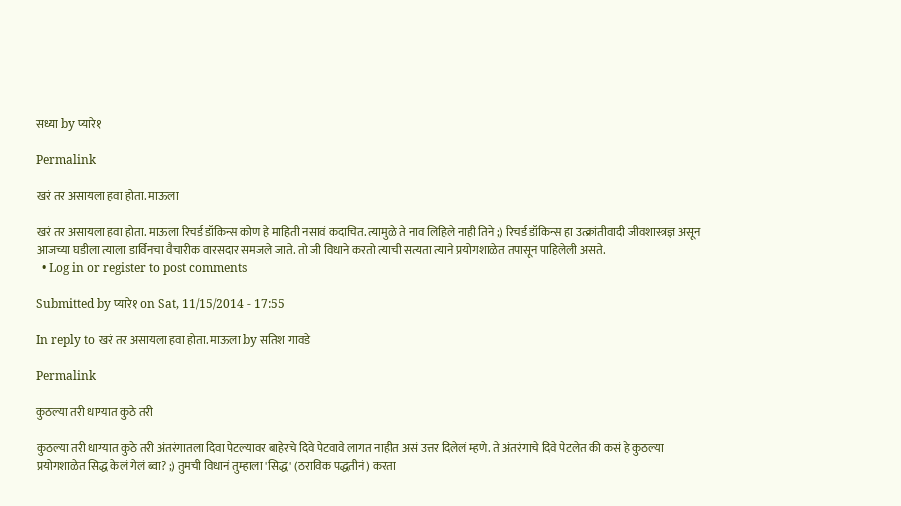सध्या by प्यारे१

Permalink

खरं तर असायला हवा होता. माऊला

खरं तर असायला हवा होता. माऊला रिचर्ड डॉकिन्स कोण हे माहिती नसावं कदाचित. त्यामुळे ते नाव लिहिले नाही तिने ;) रिचर्ड डॉकिन्स हा उत्क्रांतीवादी जीवशास्त्रज्ञ असून आजच्या घडीला त्याला डार्विनचा वैचारीक वारसदार समजले जाते. तो जी विधाने करतो त्याची सत्यता त्याने प्रयोगशाळेत तपासून पाहिलेली असते.
  • Log in or register to post comments

Submitted by प्यारे१ on Sat, 11/15/2014 - 17:55

In reply to खरं तर असायला हवा होता. माऊला by सतिश गावडे

Permalink

कुठल्या तरी धाग्यात कुठे तरी

कुठल्या तरी धाग्यात कुठे तरी अंतरंगातला दिवा पेटल्यावर बाहेरचे दिवे पेटवावे लागत नाहीत असं उत्तर दिलेलं म्हणे. ते अंतरंगाचे दिवे पेटलेत की कसं हे कुठल्या प्रयोगशाळेत सिद्ध केलं गेलं ब्वा? ;) तुमची विधानं तुम्हाला 'सिद्ध' (ठराविक पद्धतीनं) करता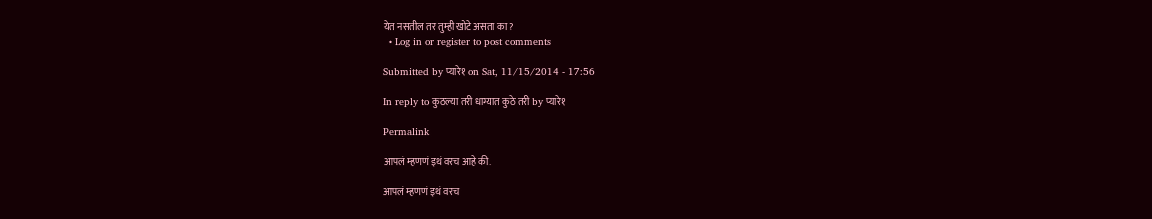येत नसतील तर तुम्ही खोटे असता का?
  • Log in or register to post comments

Submitted by प्यारे१ on Sat, 11/15/2014 - 17:56

In reply to कुठल्या तरी धाग्यात कुठे तरी by प्यारे१

Permalink

आपलं म्हणणं इथं वरच आहे की.

आपलं म्हणणं इथं वरच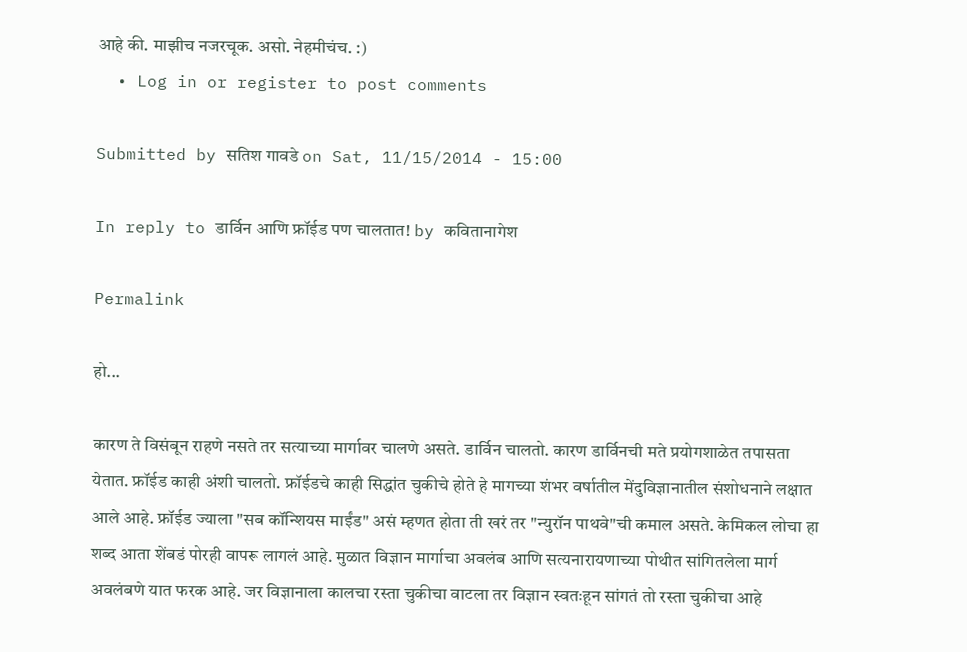आहे की. माझीच नजरचूक. असो. नेहमीचंच. :)
  • Log in or register to post comments

Submitted by सतिश गावडे on Sat, 11/15/2014 - 15:00

In reply to डार्विन आणि फ्रॉईड पण चालतात! by कवितानागेश

Permalink

हो...

कारण ते विसंबून राहणे नसते तर सत्याच्या मार्गावर चालणे असते. डार्विन चालतो. कारण डार्विनची मते प्रयोगशाळेत तपासता येतात. फ्रॉईड काही अंशी चालतो. फ्रॉईडचे काही सिद्धांत चुकीचे होते हे मागच्या शंभर वर्षातील मेंदुविज्ञानातील संशोधनाने लक्षात आले आहे. फ्रॉईड ज्याला "सब कॉन्शियस माईंड" असं म्हणत होता ती खरं तर "न्युरॉन पाथवे"ची कमाल असते. केमिकल लोचा हा शब्द आता शेंबडं पोरही वापरू लागलं आहे. मुळात विज्ञान मार्गाचा अवलंब आणि सत्यनारायणाच्या पोथीत सांगितलेला मार्ग अवलंबणे यात फरक आहे. जर विज्ञानाला कालचा रस्ता चुकीचा वाटला तर विज्ञान स्वतःहून सांगतं तो रस्ता चुकीचा आहे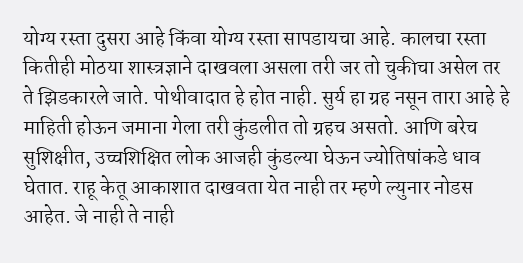योग्य रस्ता दुसरा आहे किंवा योग्य रस्ता सापडायचा आहे. कालचा रस्ता कितीही मोठया शास्त्रज्ञाने दाखवला असला तरी जर तो चुकीचा असेल तर ते झिडकारले जाते. पोथीवादात हे होत नाही. सुर्य हा ग्रह नसून तारा आहे हे माहिती होऊन जमाना गेला तरी कुंडलीत तो ग्रहच असतो. आणि बरेच सुशिक्षीत, उच्चशिक्षित लोक आजही कुंडल्या घेऊन ज्योतिषांकडे धाव घेतात. राहू केतू आकाशात दाखवता येत नाही तर म्हणे ल्युनार नोडस आहेत. जे नाही ते नाही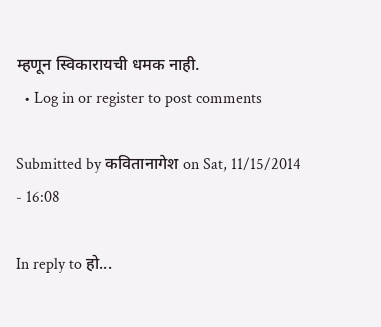म्हणून स्विकारायची धमक नाही.
  • Log in or register to post comments

Submitted by कवितानागेश on Sat, 11/15/2014 - 16:08

In reply to हो...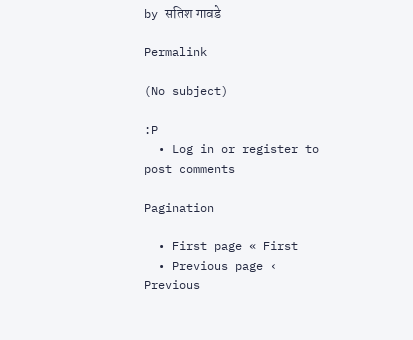by सतिश गावडे

Permalink

(No subject)

:P
  • Log in or register to post comments

Pagination

  • First page « First
  • Previous page ‹ Previous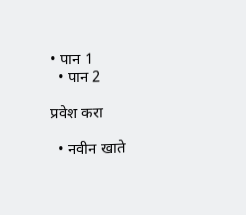• पान 1
  • पान 2

प्रवेश करा

  • नवीन खाते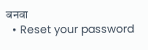बनवा
  • Reset your password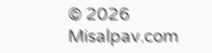© 2026 Misalpav.com